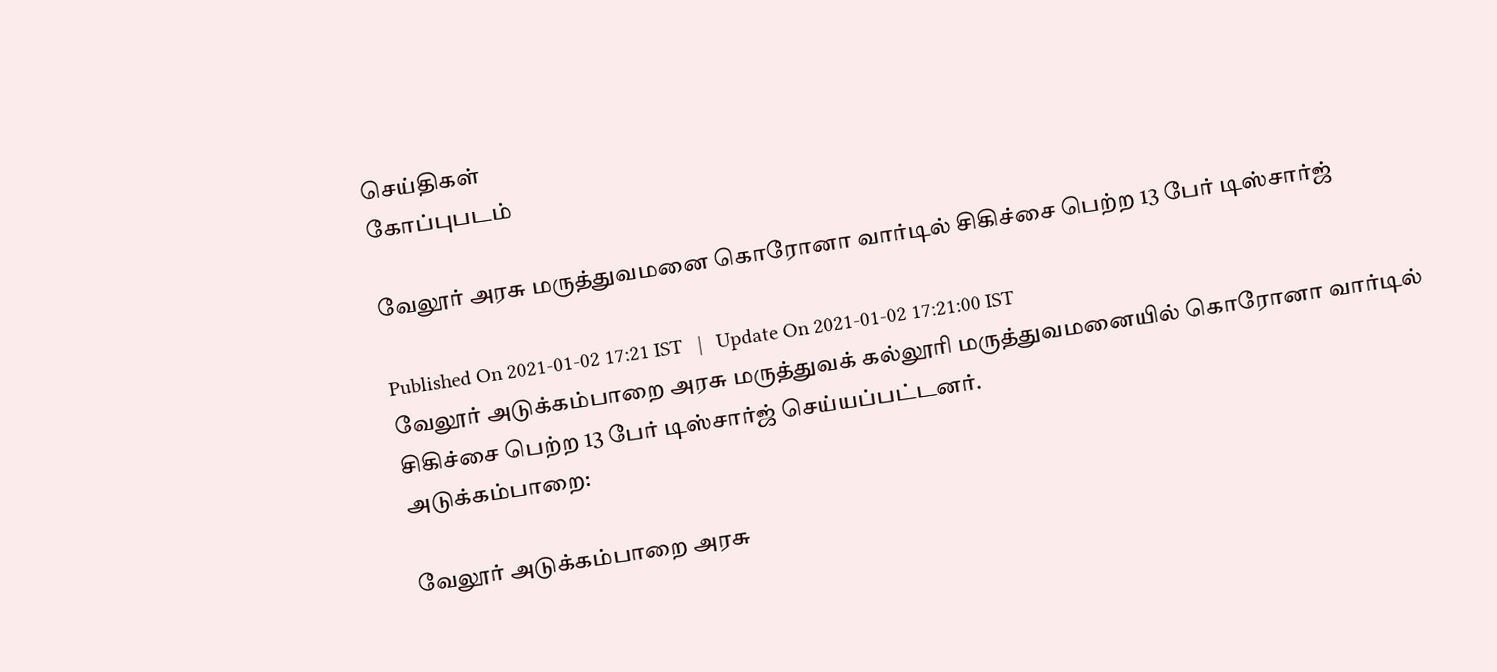செய்திகள்
கோப்புபடம்

வேலூர் அரசு மருத்துவமனை கொரோனா வார்டில் சிகிச்சை பெற்ற 13 பேர் டிஸ்சார்ஜ்

Published On 2021-01-02 17:21 IST   |   Update On 2021-01-02 17:21:00 IST
வேலூர் அடுக்கம்பாறை அரசு மருத்துவக் கல்லூரி மருத்துவமனையில் கொரோனா வார்டில் சிகிச்சை பெற்ற 13 பேர் டிஸ்சார்ஜ் செய்யப்பட்டனர்.
அடுக்கம்பாறை:

வேலூர் அடுக்கம்பாறை அரசு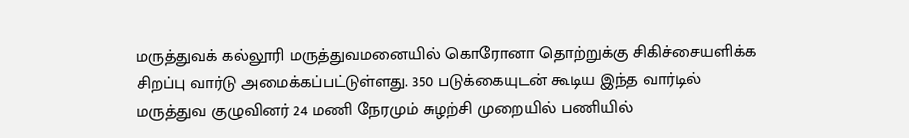மருத்துவக் கல்லூரி மருத்துவமனையில் கொரோனா தொற்றுக்கு சிகிச்சையளிக்க சிறப்பு வார்டு அமைக்கப்பட்டுள்ளது. 350 படுக்கையுடன் கூடிய இந்த வார்டில் மருத்துவ குழுவினர் 24 மணி நேரமும் சுழற்சி முறையில் பணியில்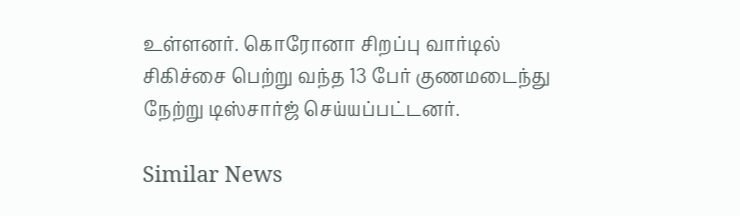உள்ளனர். கொரோனா சிறப்பு வார்டில் சிகிச்சை பெற்று வந்த 13 பேர் குணமடைந்து நேற்று டிஸ்சார்ஜ் செய்யப்பட்டனர்.

Similar News